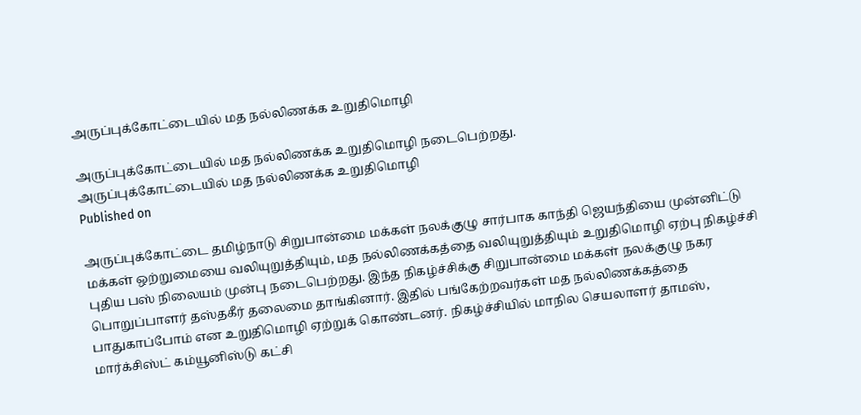அருப்புக்கோட்டையில் மத நல்லிணக்க உறுதிமொழி

அருப்புக்கோட்டையில் மத நல்லிணக்க உறுதிமொழி நடைபெற்றது.
அருப்புக்கோட்டையில் மத நல்லிணக்க உறுதிமொழி
Published on

அருப்புக்கோட்டை தமிழ்நாடு சிறுபான்மை மக்கள் நலக்குழு சார்பாக காந்தி ஜெயந்தியை முன்னிட்டு மக்கள் ஒற்றுமையை வலியுறுத்தியும், மத நல்லிணக்கத்தை வலியுறுத்தியும் உறுதிமொழி ஏற்பு நிகழ்ச்சி புதிய பஸ் நிலையம் முன்பு நடைபெற்றது. இந்த நிகழ்ச்சிக்கு சிறுபான்மை மக்கள் நலக்குழு நகர பொறுப்பாளர் தஸ்தகீர் தலைமை தாங்கினார். இதில் பங்கேற்றவர்கள் மத நல்லிணக்கத்தை பாதுகாப்போம் என உறுதிமொழி ஏற்றுக் கொண்டனர். நிகழ்ச்சியில் மாநில செயலாளர் தாமஸ், மார்க்சிஸ்ட் கம்யூனிஸ்டு கட்சி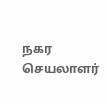நகர செயலாளர்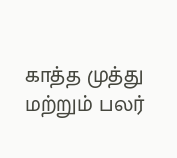காத்த முத்து மற்றும் பலர்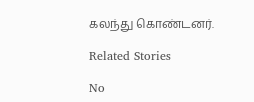கலந்து கொண்டனர்.

Related Stories

No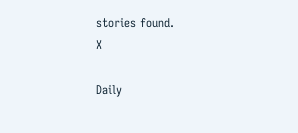stories found.
X

Daily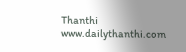Thanthi
www.dailythanthi.com